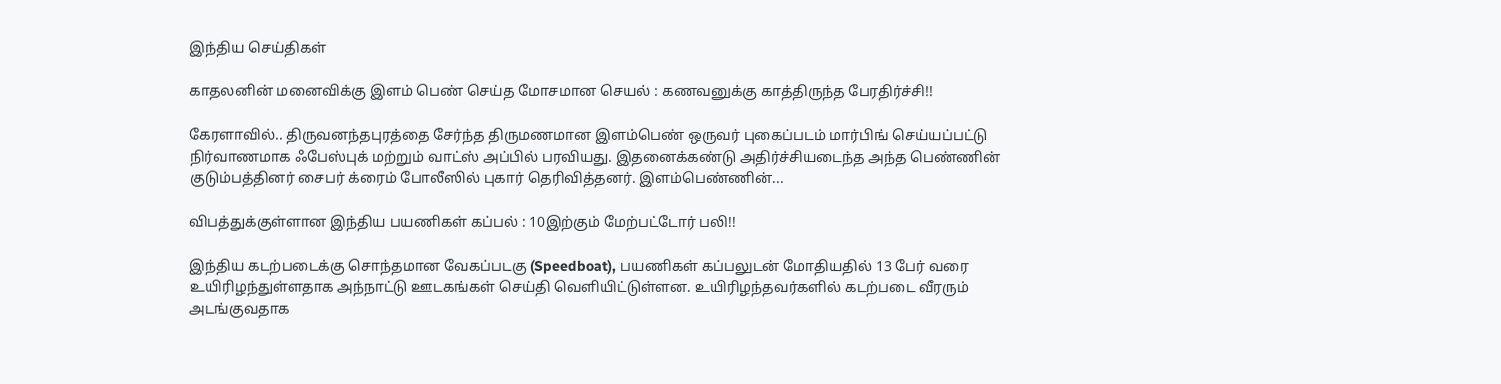இந்திய செய்திகள்

காதலனின் மனைவிக்கு இளம் பெண் செய்த மோசமான செயல் : கணவனுக்கு காத்திருந்த பேரதிர்ச்சி!!

கேரளாவில்.. திருவனந்தபுரத்தை சேர்ந்த திருமணமான இளம்பெண் ஒருவர் புகைப்படம் மார்பிங் செய்யப்பட்டு நிர்வாணமாக ஃபேஸ்புக் மற்றும் வாட்ஸ் அப்பில் பரவியது. இதனைக்கண்டு அதிர்ச்சியடைந்த அந்த பெண்ணின் குடும்பத்தினர் சைபர் க்ரைம் போலீஸில் புகார் தெரிவித்தனர். இளம்பெண்ணின்...

விபத்துக்குள்ளான இந்திய பயணிகள் கப்பல் : 10இற்கும் மேற்பட்டோர் பலி!!

இந்திய கடற்படைக்கு சொந்தமான வேகப்படகு (Speedboat), பயணிகள் கப்பலுடன் மோதியதில் 13 பேர் வரை உயிரிழந்துள்ளதாக அந்நாட்டு ஊடகங்கள் செய்தி வெளியிட்டுள்ளன. உயிரிழந்தவர்களில் கடற்படை வீரரும் அடங்குவதாக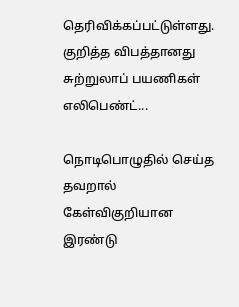தெரிவிக்கப்பட்டுள்ளது. குறித்த விபத்தானது சுற்றுலாப் பயணிகள் எலிபெண்ட்...

நொடிபொழுதில் செய்த தவறால் கேள்விகுறியான இரண்டு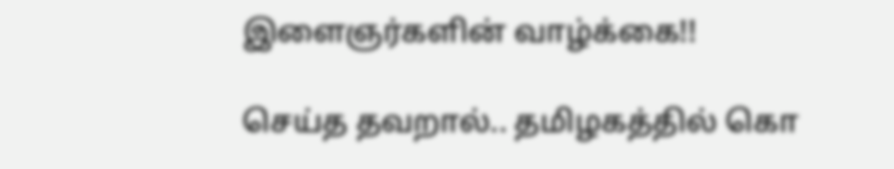இளைஞர்களின் வாழ்க்கை!!

செய்த தவறால்.. தமிழகத்தில் கொ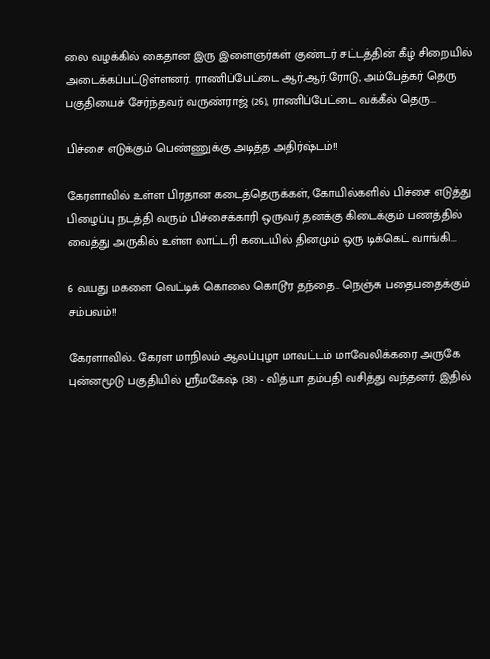லை வழக்கில் கைதான இரு இளைஞர்கள் குண்டர் சட்டத்தின் கீழ் சிறையில் அடைக்கப்பட்டுள்ளனர். ராணிப்பேட்டை ஆர்.ஆர்.ரோடு, அம்பேத்கர் தெரு பகுதியைச் சேர்ந்தவர் வருண்ராஜ் (26), ராணிப்பேட்டை வக்கீல் தெரு...

பிச்சை எடுக்கும் பெண்ணுக்கு அடித்த அதிர்ஷ்டம்!!

கேரளாவில் உள்ள பிரதான கடைத்தெருக்கள், கோயில்களில் பிச்சை எடுத்து பிழைப்பு நடத்தி வரும் பிச்சைக்காரி ஒருவர் தனக்கு கிடைக்கும் பணத்தில் வைத்து அருகில் உள்ள லாட்டரி கடையில் தினமும் ஒரு டிக்கெட் வாங்கி...

6 வயது மகளை வெட்டிக் கொலை கொடூர தந்தை.. நெஞ்சு பதைபதைக்கும் சம்பவம்!!

கேரளாவில்.. கேரள மாநிலம் ஆலப்புழா மாவட்டம் மாவேலிக்கரை அருகே புன்னமூடு பகுதியில் ஸ்ரீமகேஷ் (38) - வித்யா தம்பதி வசித்து வந்தனர். இதில்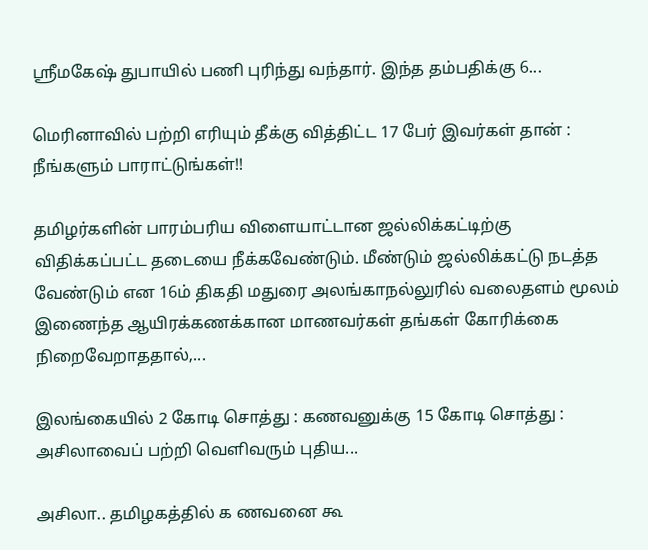ஸ்ரீமகேஷ் துபாயில் பணி புரிந்து வந்தார். இந்த தம்பதிக்கு 6...

மெரினாவில் பற்றி எரியும் தீக்கு வித்திட்ட 17 பேர் இவர்கள் தான் : நீங்களும் பாராட்டுங்கள்!!

தமிழர்களின் பாரம்பரிய விளையாட்டான ஜல்லிக்கட்டிற்கு விதிக்கப்பட்ட தடையை நீக்கவேண்டும். மீண்டும் ஜல்லிக்கட்டு நடத்த வேண்டும் என 16ம் திகதி மதுரை அலங்காநல்லுரில் வலைதளம் மூலம் இணைந்த ஆயிரக்கணக்கான மாணவர்கள் தங்கள் கோரிக்கை நிறைவேறாததால்,...

இலங்கையில் 2 கோடி சொத்து : கணவனுக்கு 15 கோடி சொத்து : அசிலாவைப் பற்றி வெளிவரும் புதிய...

அசிலா.. தமிழகத்தில் க ணவனை கூ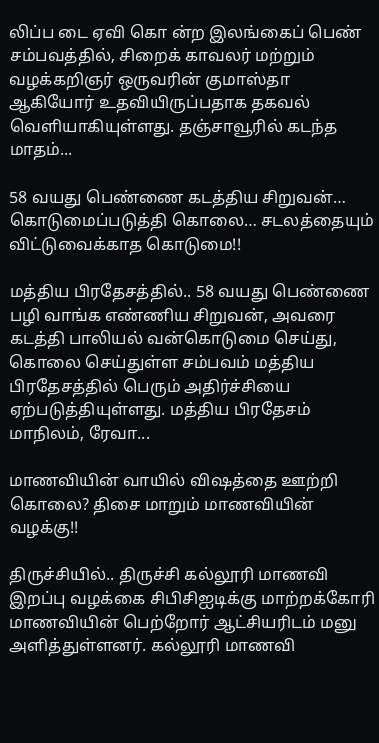லிப்ப டை ஏவி கொ ன்ற இலங்கைப் பெண் சம்பவத்தில், சிறைக் காவலர் மற்றும் வழக்கறிஞர் ஒருவரின் குமாஸ்தா ஆகியோர் உதவியிருப்பதாக தகவல் வெளியாகியுள்ளது. தஞ்சாவூரில் கடந்த மாதம்...

58 வயது பெண்ணை கடத்திய சிறுவன்… கொடுமைப்படுத்தி கொலை… சடலத்தையும் விட்டுவைக்காத கொடுமை!!

மத்திய பிரதேசத்தில்.. 58 வயது பெண்ணை பழி வாங்க எண்ணிய சிறுவன், அவரை கடத்தி பாலியல் வன்கொடுமை செய்து, கொலை செய்துள்ள சம்பவம் மத்திய பிரதேசத்தில் பெரும் அதிர்ச்சியை ஏற்படுத்தியுள்ளது. மத்திய பிரதேசம் மாநிலம், ரேவா...

மாணவியின் வாயில் விஷத்தை ஊற்றி கொலை? திசை மாறும் மாணவியின் வழக்கு!!

திருச்சியில்.. திருச்சி கல்லூரி மாணவி இறப்பு வழக்கை சிபிசிஐடிக்கு மாற்றக்கோரி மாணவியின் பெற்றோர் ஆட்சியரிடம் மனு அளித்துள்ளனர். கல்லூரி மாணவி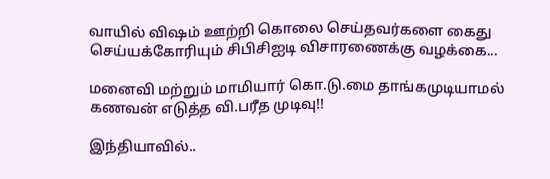வாயில் விஷம் ஊற்றி கொலை செய்தவர்களை கைது செய்யக்கோரியும் சிபிசிஐடி விசாரணைக்கு வழக்கை...

மனைவி மற்றும் மாமியார் கொ.டு.மை தாங்கமுடியாமல் கணவன் எடுத்த வி.பரீத முடிவு!!

இந்தியாவில்..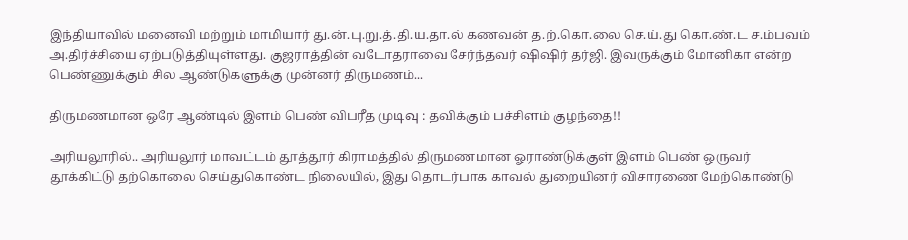இந்தியாவில் மனைவி மற்றும் மாமியார் து.ன்.பு.று.த்.தி.ய.தா.ல் கணவன் த.ற்.கொ.லை செ.ய்.து கொ.ண்.ட ச.ம்பவம் அ.திர்ச்சியை ஏற்படுத்தியுள்ளது. குஜராத்தின் வடோதராவை சேர்ந்தவர் ஷிஷிர் தர்ஜி. இவருக்கும் மோனிகா என்ற பெண்ணுக்கும் சில ஆண்டுகளுக்கு முன்னர் திருமணம்...

திருமணமான ஒரே ஆண்டில் இளம் பெண் விபரீத முடிவு : தவிக்கும் பச்சிளம் குழந்தை!!

அரியலூரில்.. அரியலூர் மாவட்டம் தூத்தூர் கிராமத்தில் திருமணமான ஓராண்டுக்குள் இளம் பெண் ஒருவர் தூக்கிட்டு தற்கொலை செய்துகொண்ட நிலையில், இது தொடர்பாக காவல் துறையினர் விசாரணை மேற்கொண்டு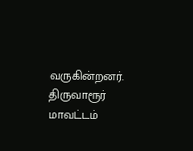வருகின்றனர். திருவாரூர் மாவட்டம்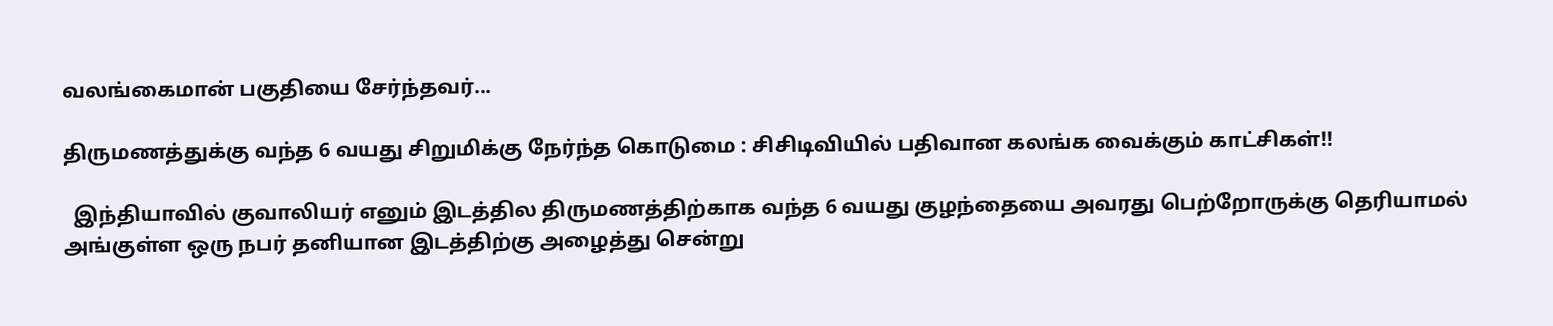வலங்கைமான் பகுதியை சேர்ந்தவர்...

திருமணத்துக்கு வந்த 6 வயது சிறுமிக்கு நேர்ந்த கொடுமை : சிசிடிவியில் பதிவான கலங்க வைக்கும் காட்சிகள்!!

  இந்தியாவில் குவாலியர் எனும் இடத்தில திருமணத்திற்காக வந்த 6 வயது குழந்தையை அவரது பெற்றோருக்கு தெரியாமல் அங்குள்ள ஒரு நபர் தனியான இடத்திற்கு அழைத்து சென்று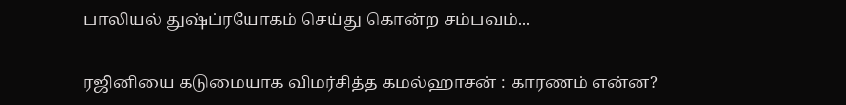பாலியல் துஷ்ப்ரயோகம் செய்து கொன்ற சம்பவம்...

ரஜினியை கடுமையாக விமர்சித்த கமல்ஹாசன் : காரணம் என்ன?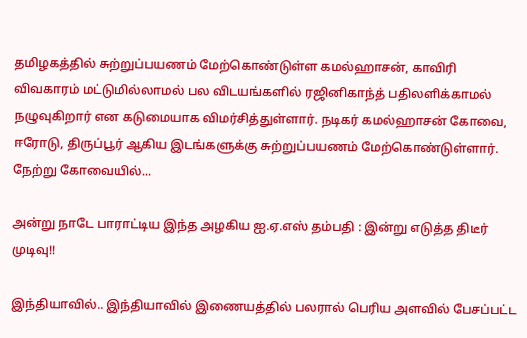தமிழகத்தில் சுற்றுப்பயணம் மேற்கொண்டுள்ள கமல்ஹாசன், காவிரி விவகாரம் மட்டுமில்லாமல் பல விடயங்களில் ரஜினிகாந்த் பதிலளிக்காமல் நழுவுகிறார் என கடுமையாக விமர்சித்துள்ளார். நடிகர் கமல்ஹாசன் கோவை, ஈரோடு, திருப்பூர் ஆகிய இடங்களுக்கு சுற்றுப்பயணம் மேற்கொண்டுள்ளார். நேற்று கோவையில்...

அன்று நாடே பாராட்டிய இந்த அழகிய ஐ.ஏ.எஸ் தம்பதி : இன்று எடுத்த திடீர் முடிவு!!

இந்தியாவில்.. இந்தியாவில் இணையத்தில் பலரால் பெரிய அளவில் பேசப்பட்ட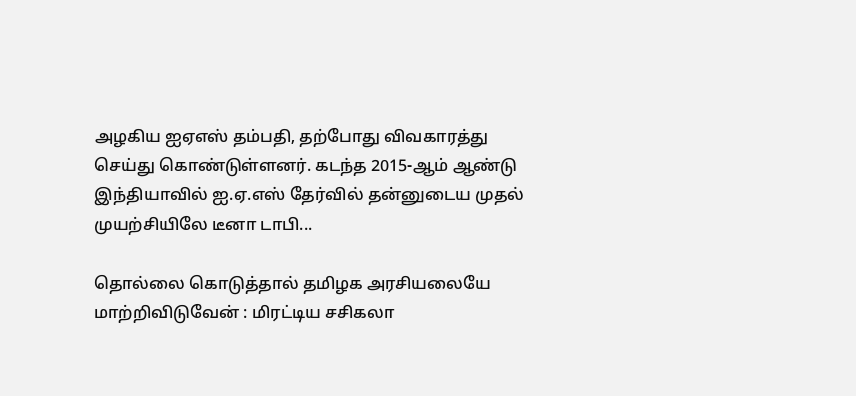அழகிய ஐஏஎஸ் தம்பதி, தற்போது விவகாரத்து செய்து கொண்டுள்ளனர். கடந்த 2015-ஆம் ஆண்டு இந்தியாவில் ஐ.ஏ.எஸ் தேர்வில் தன்னுடைய முதல் முயற்சியிலே டீனா டாபி...

தொல்லை கொடுத்தால் தமிழக அரசியலையே மாற்றிவிடுவேன் : மிரட்டிய சசிகலா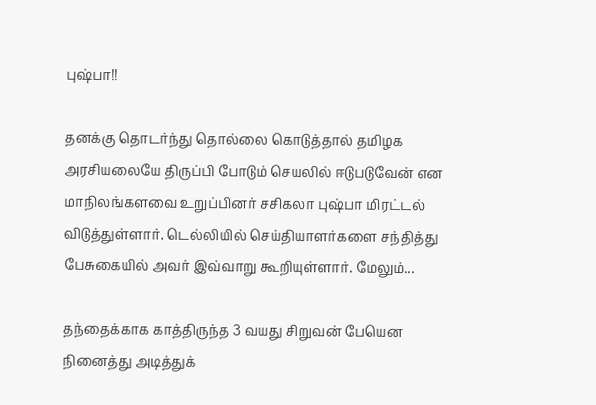புஷ்பா!!

தனக்கு தொடர்ந்து தொல்லை கொடுத்தால் தமிழக அரசியலையே திருப்பி போடும் செயலில் ஈடுபடுவேன் என மாநிலங்களவை உறுப்பினர் சசிகலா புஷ்பா மிரட்டல் விடுத்துள்ளார். டெல்லியில் செய்தியாளர்களை சந்தித்து பேசுகையில் அவர் இவ்வாறு கூறியுள்ளார். மேலும்...

தந்தைக்காக காத்திருந்த 3 வயது சிறுவன் பேயென நினைத்து அடித்துக்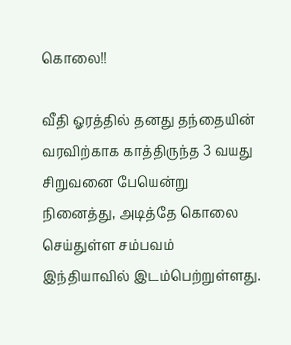கொலை!!

வீதி ஓரத்தில் தனது தந்தையின் வரவிற்காக காத்திருந்த 3 வயது சிறுவனை பேயென்று நினைத்து, அடித்தே கொலை செய்துள்ள சம்பவம் இந்தியாவில் இடம்பெற்றுள்ளது.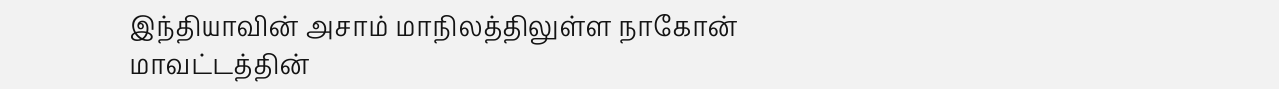இந்தியாவின் அசாம் மாநிலத்திலுள்ள நாகோன் மாவட்டத்தின்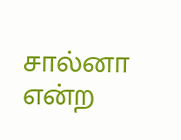சால்னா என்ற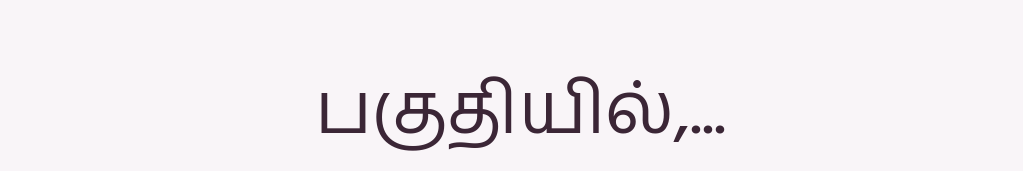பகுதியில்,...